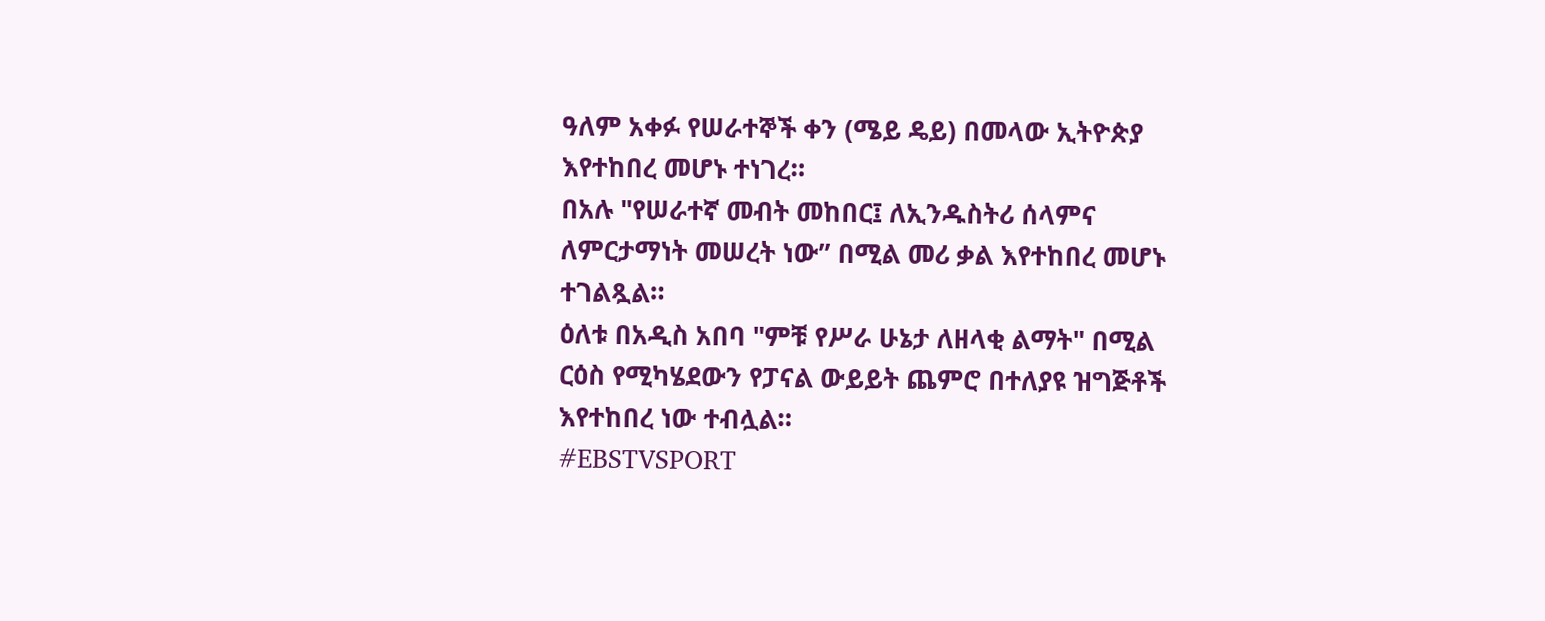ዓለም አቀፉ የሠራተኞች ቀን (ሜይ ዴይ) በመላው ኢትዮጵያ እየተከበረ መሆኑ ተነገረ።
በአሉ "የሠራተኛ መብት መከበር፤ ለኢንዱስትሪ ሰላምና ለምርታማነት መሠረት ነው” በሚል መሪ ቃል እየተከበረ መሆኑ ተገልጿል።
ዕለቱ በአዲስ አበባ "ምቹ የሥራ ሁኔታ ለዘላቂ ልማት" በሚል ርዕስ የሚካሄደውን የፓናል ውይይት ጨምሮ በተለያዩ ዝግጅቶች እየተከበረ ነው ተብሏል።
#EBSTVSPORT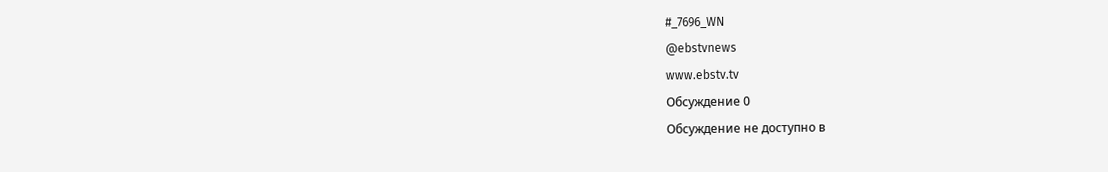#_7696_WN
@ebstvnews
www.ebstv.tv
Обсуждение 0
Обсуждение не доступно в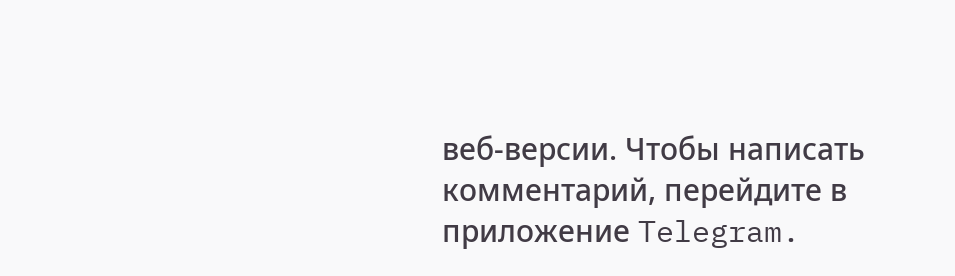веб-версии. Чтобы написать комментарий, перейдите в приложение Telegram.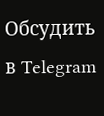Обсудить в Telegram